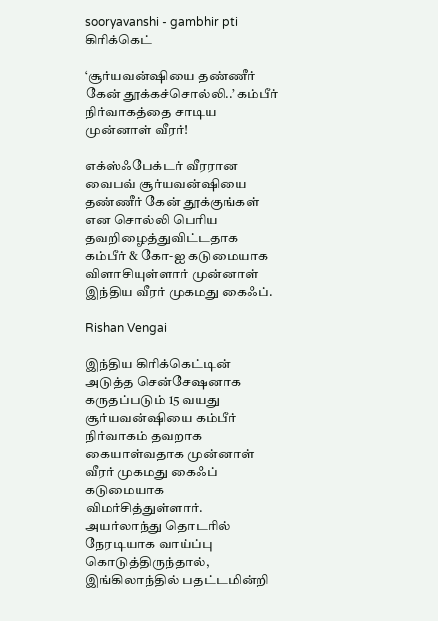sooryavanshi - gambhir pti
கிரிக்கெட்

‘சூர்யவன்ஷியை தண்ணீர் கேன் தூக்கச்சொல்லி..’ கம்பீர் நிர்வாகத்தை சாடிய முன்னாள் வீரர்!

எக்ஸ்ஃபேக்டர் வீரரான வைபவ் சூர்யவன்ஷியை தண்ணீர் கேன் தூக்குங்கள் என சொல்லி பெரிய தவறிழைத்துவிட்டதாக கம்பீர் & கோ-ஐ கடுமையாக விளாசியுள்ளார் முன்னாள் இந்திய வீரர் முகமது கைஃப்.

Rishan Vengai

இந்திய கிரிக்கெட்டின் அடுத்த சென்சேஷனாக கருதப்படும் 15 வயது சூர்யவன்ஷியை கம்பீர் நிர்வாகம் தவறாக கையாள்வதாக முன்னாள் வீரர் முகமது கைஃப் கடுமையாக விமர்சித்துள்ளார். அயர்லாந்து தொடரில் நேரடியாக வாய்ப்பு கொடுத்திருந்தால், இங்கிலாந்தில் பதட்டமின்றி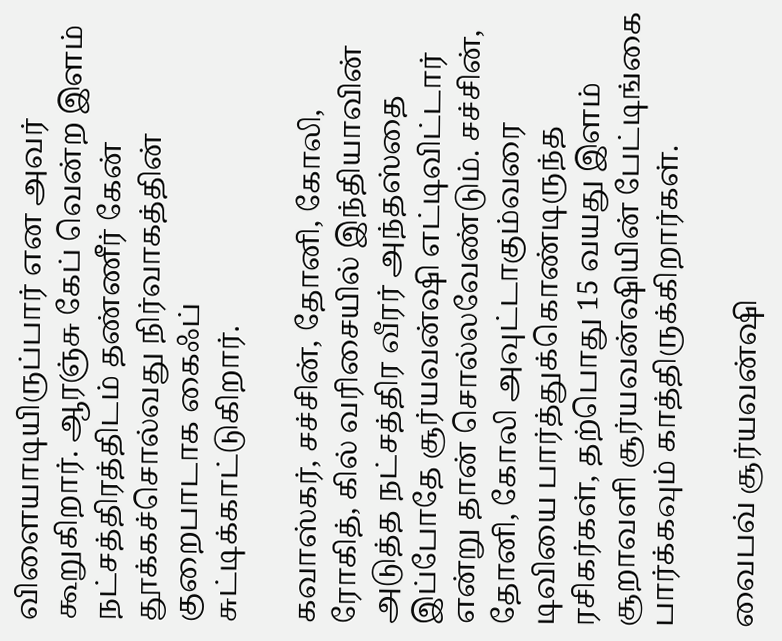விளையாடியிருப்பார் என அவர் கூறுகிறார். ஆரஞ்சு கேப் வென்ற இளம் நட்சத்திரத்திடம் தண்ணீர் கேன் தூக்கச்சொல்வது நிர்வாகத்தின் குறைபாடாக கைஃப் சுட்டிக்காட்டுகிறார்.

கவாஸ்கர், சச்சின், தோனி, கோலி, ரோகித், கில் வரிசையில் இந்தியாவின் அடுத்த நட்சத்திர வீரர் அந்தஸ்தை இப்போதே சூர்யவன்ஷி எட்டிவிட்டார் என்று தான் சொல்லவேண்டும். சச்சின், தோனி, கோலி அவுட்டாகும்வரை டிவியை பார்த்துக்கொண்டிருந்த ரசிகர்கள், தற்பொது 15 வயது இளம் சூறாவளி சூர்யவன்ஷியின் பேட்டிங்கை பார்க்கவும் காத்திருக்கிறார்கள்.

வைபவ் சூர்யவன்ஷி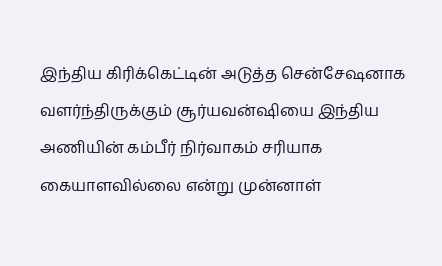இந்திய கிரிக்கெட்டின் அடுத்த சென்சேஷனாக வளர்ந்திருக்கும் சூர்யவன்ஷியை இந்திய அணியின் கம்பீர் நிர்வாகம் சரியாக கையாளவில்லை என்று முன்னாள்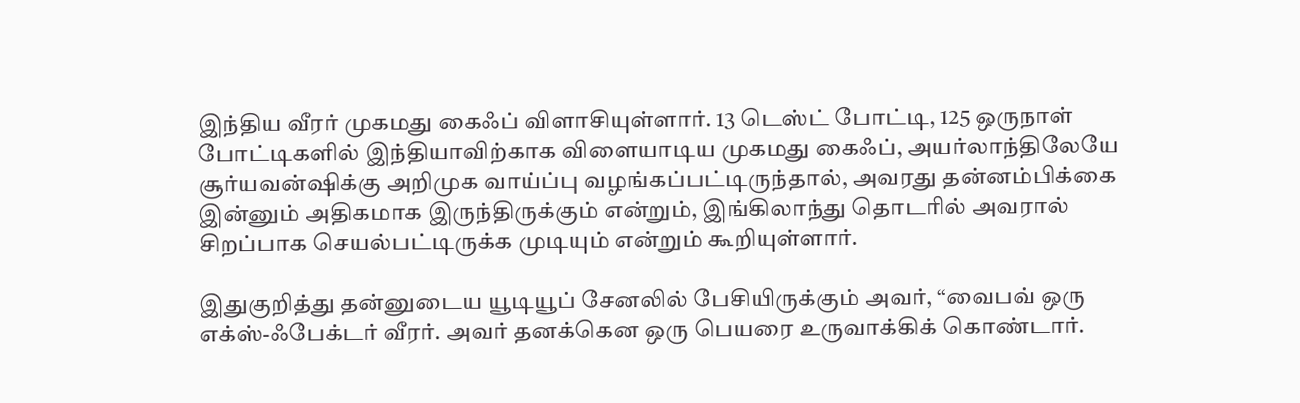இந்திய வீரர் முகமது கைஃப் விளாசியுள்ளார். 13 டெஸ்ட் போட்டி, 125 ஒருநாள் போட்டிகளில் இந்தியாவிற்காக விளையாடிய முகமது கைஃப், அயர்லாந்திலேயே சூர்யவன்ஷிக்கு அறிமுக வாய்ப்பு வழங்கப்பட்டிருந்தால், அவரது தன்னம்பிக்கை இன்னும் அதிகமாக இருந்திருக்கும் என்றும், இங்கிலாந்து தொடரில் அவரால் சிறப்பாக செயல்பட்டிருக்க முடியும் என்றும் கூறியுள்ளார்.

இதுகுறித்து தன்னுடைய யூடியூப் சேனலில் பேசியிருக்கும் அவர், “வைபவ் ஒரு எக்ஸ்-ஃபேக்டர் வீரர். அவர் தனக்கென ஒரு பெயரை உருவாக்கிக் கொண்டார்.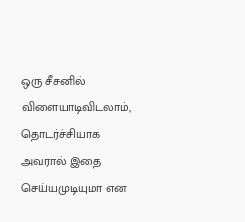ஒரு சீசனில் விளையாடிவிடலாம், தொடர்ச்சியாக அவரால் இதை செய்யமுடியுமா என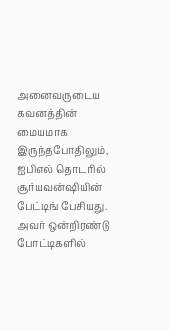அனைவருடைய கவனத்தின் மையமாக இருந்தபோதிலும், ஐபிஎல் தொடரில் சூர்யவன்ஷியின் பேட்டிங் பேசியது. அவர் ஒன்றிரண்டு போட்டிகளில்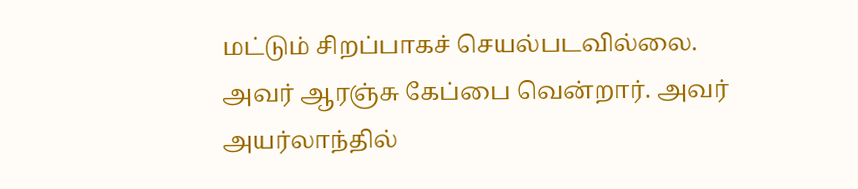மட்டும் சிறப்பாகச் செயல்படவில்லை. அவர் ஆரஞ்சு கேப்பை வென்றார். அவர் அயர்லாந்தில்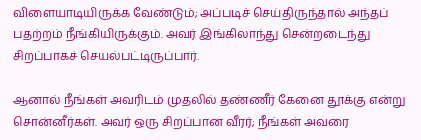விளையாடியிருக்க வேண்டும்; அப்படிச் செய்திருந்தால் அந்தப் பதற்றம் நீங்கியிருக்கும். அவர் இங்கிலாந்து சென்றடைந்து சிறப்பாகச் செயல்பட்டிருப்பார்.

ஆனால் நீங்கள் அவரிடம் முதலில் தண்ணீர் கேனை தூக்கு என்று சொன்னீர்கள். அவர் ஒரு சிறப்பான வீரர்; நீங்கள் அவரை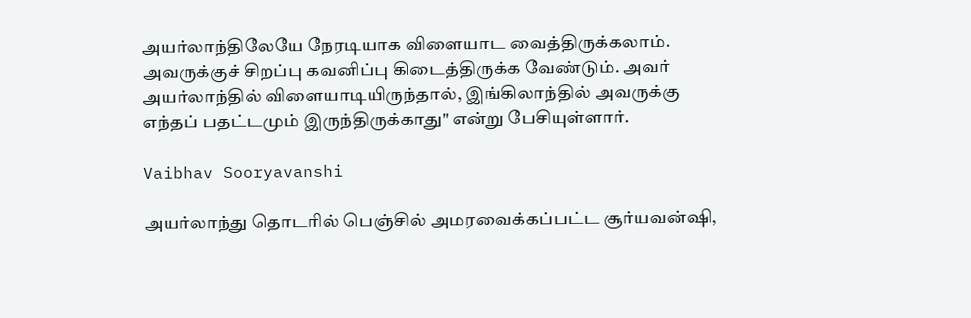அயர்லாந்திலேயே நேரடியாக விளையாட வைத்திருக்கலாம். அவருக்குச் சிறப்பு கவனிப்பு கிடைத்திருக்க வேண்டும். அவர் அயர்லாந்தில் விளையாடியிருந்தால், இங்கிலாந்தில் அவருக்கு எந்தப் பதட்டமும் இருந்திருக்காது" என்று பேசியுள்ளார்.

Vaibhav Sooryavanshi

அயர்லாந்து தொடரில் பெஞ்சில் அமரவைக்கப்பட்ட சூர்யவன்ஷி,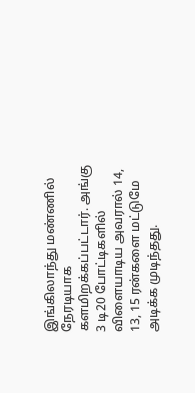இங்கிலாந்து மண்ணில் நேரடியாக களமிறக்கப்பட்டார். அங்கு 3 டி20 போட்டிகளில் விளையாடிய அவரால் 14, 13, 15 ரன்களை மட்டுமே அடிக்க முடிந்தது.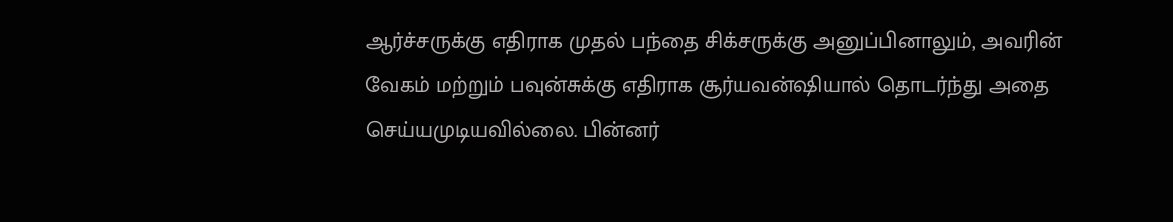ஆர்ச்சருக்கு எதிராக முதல் பந்தை சிக்சருக்கு அனுப்பினாலும், அவரின் வேகம் மற்றும் பவுன்சுக்கு எதிராக சூர்யவன்ஷியால் தொடர்ந்து அதை செய்யமுடியவில்லை. பின்னர்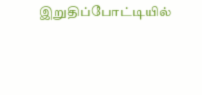இறுதிப்போட்டியில்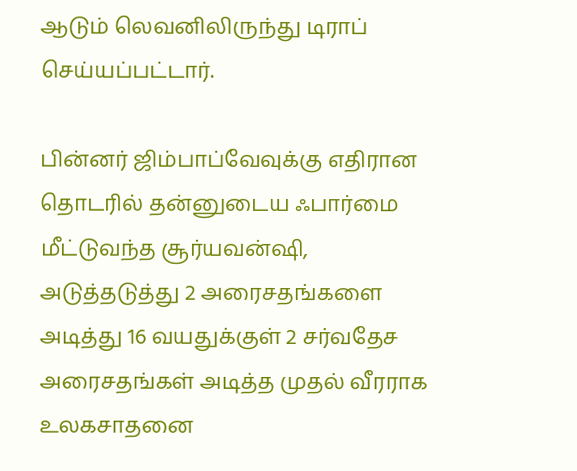ஆடும் லெவனிலிருந்து டிராப் செய்யப்பட்டார்.

பின்னர் ஜிம்பாப்வேவுக்கு எதிரான தொடரில் தன்னுடைய ஃபார்மை மீட்டுவந்த சூர்யவன்ஷி, அடுத்தடுத்து 2 அரைசதங்களை அடித்து 16 வயதுக்குள் 2 சர்வதேச அரைசதங்கள் அடித்த முதல் வீரராக உலகசாதனை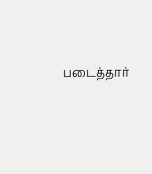படைத்தார்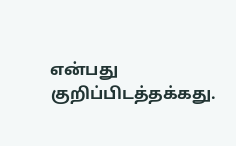என்பது குறிப்பிடத்தக்கது.